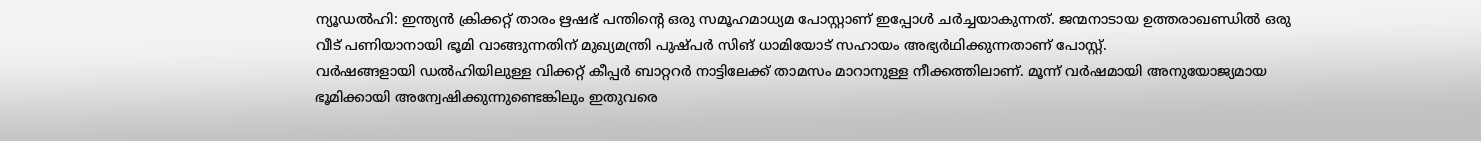ന്യൂഡൽഹി: ഇന്ത്യൻ ക്രിക്കറ്റ് താരം ഋഷഭ് പന്തിന്റെ ഒരു സമൂഹമാധ്യമ പോസ്റ്റാണ് ഇപ്പോൾ ചർച്ചയാകുന്നത്. ജന്മനാടായ ഉത്തരാഖണ്ഡിൽ ഒരു വീട് പണിയാനായി ഭൂമി വാങ്ങുന്നതിന് മുഖ്യമന്ത്രി പുഷ്പർ സിങ് ധാമിയോട് സഹായം അഭ്യർഥിക്കുന്നതാണ് പോസ്റ്റ്.
വർഷങ്ങളായി ഡൽഹിയിലുള്ള വിക്കറ്റ് കീപ്പർ ബാറ്ററർ നാട്ടിലേക്ക് താമസം മാറാനുള്ള നീക്കത്തിലാണ്. മൂന്ന് വർഷമായി അനുയോജ്യമായ ഭൂമിക്കായി അന്വേഷിക്കുന്നുണ്ടെങ്കിലും ഇതുവരെ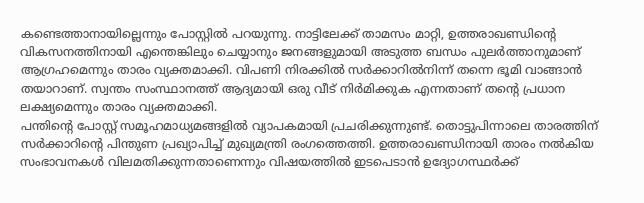കണ്ടെത്താനായില്ലെന്നും പോസ്റ്റിൽ പറയുന്നു. നാട്ടിലേക്ക് താമസം മാറ്റി, ഉത്തരാഖണ്ഡിന്റെ വികസനത്തിനായി എന്തെങ്കിലും ചെയ്യാനും ജനങ്ങളുമായി അടുത്ത ബന്ധം പുലർത്താനുമാണ് ആഗ്രഹമെന്നും താരം വ്യക്തമാക്കി. വിപണി നിരക്കിൽ സർക്കാറിൽനിന്ന് തന്നെ ഭൂമി വാങ്ങാൻ തയാറാണ്. സ്വന്തം സംസ്ഥാനത്ത് ആദ്യമായി ഒരു വീട് നിർമിക്കുക എന്നതാണ് തന്റെ പ്രധാന ലക്ഷ്യമെന്നും താരം വ്യക്തമാക്കി.
പന്തിന്റെ പോസ്റ്റ് സമൂഹമാധ്യമങ്ങളിൽ വ്യാപകമായി പ്രചരിക്കുന്നുണ്ട്. തൊട്ടുപിന്നാലെ താരത്തിന് സർക്കാറിന്റെ പിന്തുണ പ്രഖ്യാപിച്ച് മുഖ്യമന്ത്രി രംഗത്തെത്തി. ഉത്തരാഖണ്ഡിനായി താരം നൽകിയ സംഭാവനകൾ വിലമതിക്കുന്നതാണെന്നും വിഷയത്തിൽ ഇടപെടാൻ ഉദ്യോഗസ്ഥർക്ക്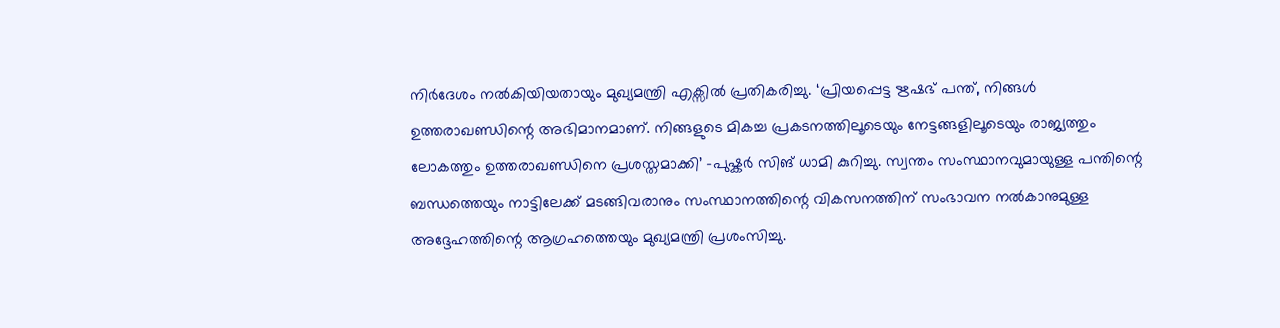നിർദേശം നൽകിയിയതായും മുഖ്യമന്ത്രി എക്സിൽ പ്രതികരിച്ചു. ‘പ്രിയപ്പെട്ട ഋഷഭ് പന്ത്, നിങ്ങൾ ഉത്തരാഖണ്ഡിന്റെ അഭിമാനമാണ്. നിങ്ങളുടെ മികച്ച പ്രകടനത്തിലൂടെയും നേട്ടങ്ങളിലൂടെയും രാജ്യത്തും ലോകത്തും ഉത്തരാഖണ്ഡിനെ പ്രശസ്തമാക്കി’ -പുഷ്കർ സിങ് ധാമി കുറിച്ചു. സ്വന്തം സംസ്ഥാനവുമായുള്ള പന്തിന്റെ ബന്ധത്തെയും നാട്ടിലേക്ക് മടങ്ങിവരാനും സംസ്ഥാനത്തിന്റെ വികസനത്തിന് സംഭാവന നൽകാനുമുള്ള അദ്ദേഹത്തിന്റെ ആഗ്രഹത്തെയും മുഖ്യമന്ത്രി പ്രശംസിച്ചു.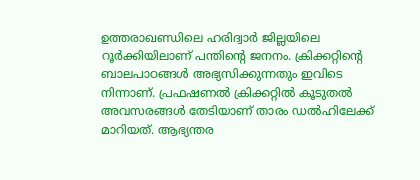ഉത്തരാഖണ്ഡിലെ ഹരിദ്വാർ ജില്ലയിലെ റൂർക്കിയിലാണ് പന്തിന്റെ ജനനം. ക്രിക്കറ്റിന്റെ ബാലപാഠങ്ങൾ അഭ്യസിക്കുന്നതും ഇവിടെ നിന്നാണ്. പ്രഫഷണൽ ക്രിക്കറ്റിൽ കൂടുതൽ അവസരങ്ങൾ തേടിയാണ് താരം ഡൽഹിലേക്ക് മാറിയത്. ആഭ്യന്തര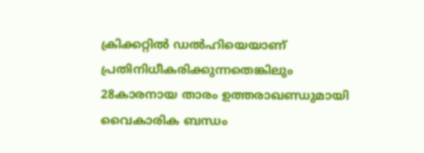ക്രിക്കറ്റിൽ ഡൽഹിയെയാണ് പ്രതിനിധീകരിക്കുന്നതെങ്കിലും 28കാരനായ താരം ഉത്തരാഖണ്ഡുമായി വൈകാരിക ബന്ധം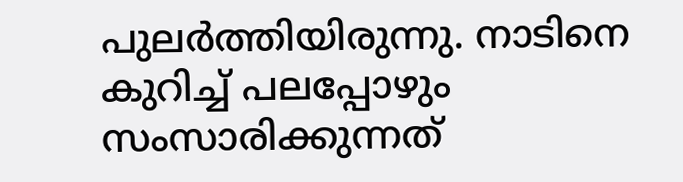പുലർത്തിയിരുന്നു. നാടിനെ കുറിച്ച് പലപ്പോഴും സംസാരിക്കുന്നത്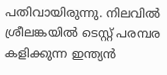പതിവായിരുന്നു. നിലവിൽ ശ്രീലങ്കയിൽ ടെസ്റ്റ് പരമ്പര കളിക്കുന്ന ഇന്ത്യൻ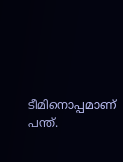ടീമിനൊപ്പമാണ് പന്ത്.